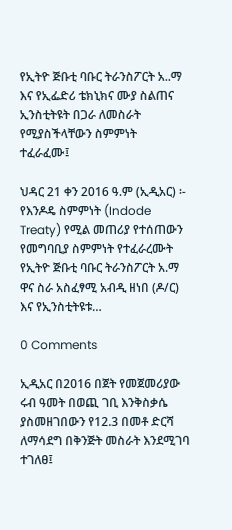የኢትዮ ጅቡቲ ባቡር ትራንስፖርት አ..ማ እና የኢፌድሪ ቴክኒክና ሙያ ስልጠና ኢንስቲትዩት በጋራ ለመስራት የሚያስችላቸውን ስምምነት ተፈራፈሙ፤

ህዳር 21 ቀን 2016 ዓ.ም (ኢዲአር) ፡- የእንዶዴ ስምምነት (Indode Treaty) የሚል መጠሪያ የተሰጠውን  የመግባቢያ ስምምነት የተፈራረሙት የኢትዮ ጅቡቲ ባቡር ትራንስፖርት አ.ማ ዋና ስራ አስፈፃሚ አብዲ ዘነበ (ዶ/ር) እና የኢንስቲትዩቱ…

0 Comments

ኢዲአር በ2016 በጀት የመጀመሪያው ሩብ ዓመት በወጪ ገቢ እንቅስቃሴ ያስመዘገበውን የ12.3 በመቶ ድርሻ ለማሳደግ በቅንጅት መስራት እንደሚገባ ተገለፀ፤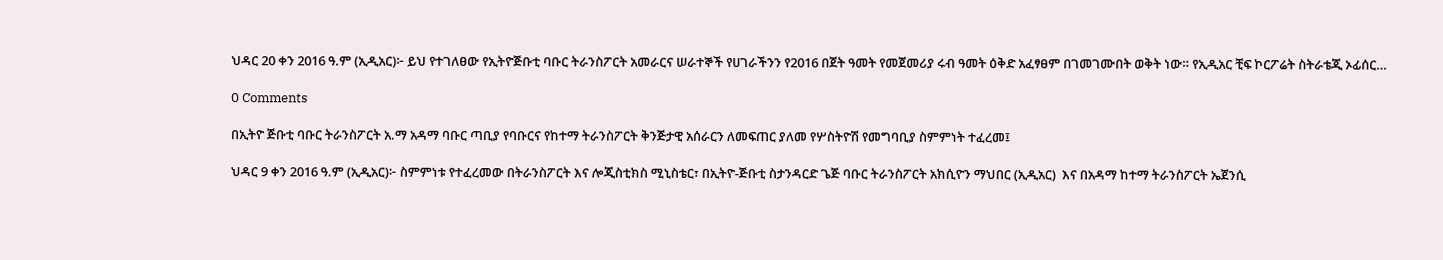ህዳር 20 ቀን 2016 ዓ.ም (ኢዲአር)፦ ይህ የተገለፀው የኢትዮጅቡቲ ባቡር ትራንስፖርት አመራርና ሠራተኞች የሀገራችንን የ2016 በጀት ዓመት የመጀመሪያ ሩብ ዓመት ዕቅድ አፈፃፀም በገመገሙበት ወቅት ነው። የኢዲአር ቺፍ ኮርፖሬት ስትራቴጂ ኦፊሰር…

0 Comments

በኢትዮ ጅቡቲ ባቡር ትራንስፖርት አ.ማ አዳማ ባቡር ጣቢያ የባቡርና የከተማ ትራንስፖርት ቅንጅታዊ አሰራርን ለመፍጠር ያለመ የሦስትዮሽ የመግባቢያ ስምምነት ተፈረመ፤

ህዳር 9 ቀን 2016 ዓ.ም (ኢዲአር)፦ ስምምነቱ የተፈረመው በትራንስፖርት እና ሎጂስቲክስ ሚኒስቴር፣ በኢትዮ-ጅቡቲ ስታንዳርድ ጌጅ ባቡር ትራንስፖርት አክሲዮን ማህበር (ኢዲአር)  እና በአዳማ ከተማ ትራንስፖርት ኤጀንሲ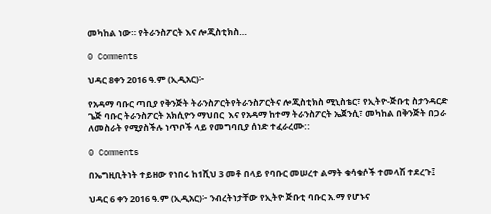መካከል ነው። የትራንስፖርት እና ሎጂስቲክስ…

0 Comments

ህዳር 8ቀን 2016 ዓ.ም (ኢዲአር)፦

የአዳማ ባቡር ጣቢያ የቅንጅት ትራንስፖርትየትራንስፖርትና ሎጂስቲክስ ሚኒስቴር፣ የኢትዮ-ጅቡቲ ስታንዳርድ ጌጅ ባቡር ትራንስፖርት አክሲዮን ማህበር  እና የአዳማ ከተማ ትራንስፖርት ኤጀንሲ፣ መካከል በቅንጅት በጋራ ለመስራት የሚያስችሉ ነጥቦች ላይ የመግባቢያ ሰነድ ተፈራረሙ::

0 Comments

በኤግዚቢትነት ተይዘው የነበሩ ከ1ሺህ 3 መቶ በላይ የባቡር መሠረተ ልማት ቁሳቁሶች ተመላሽ ተደረጉ፤

ህዳር 6 ቀን 2016 ዓ.ም (ኢዲአር)፦ ንብረትነታቸው የኢትዮ ጅቡቲ ባቡር አ.ማ የሆኑና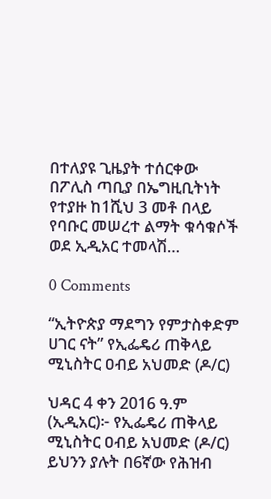በተለያዩ ጊዜያት ተሰርቀው  በፖሊስ ጣቢያ በኤግዚቢትነት የተያዙ ከ1ሺህ 3 መቶ በላይ የባቡር መሠረተ ልማት ቁሳቁሶች ወደ ኢዲአር ተመላሽ…

0 Comments

“ኢትዮጵያ ማደግን የምታስቀድም ሀገር ናት” የኢፌዴሪ ጠቅላይ ሚኒስትር ዐብይ አህመድ (ዶ/ር)

ህዳር 4 ቀን 2016 ዓ.ም (ኢዲአር)፦ የኢፌዴሪ ጠቅላይ ሚኒስትር ዐብይ አህመድ (ዶ/ር) ይህንን ያሉት በ6ኛው የሕዝብ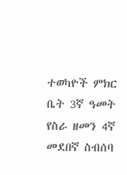ተወካዮች ምክር ቤት 3ኛ ዓመት የስራ ዘመን 4ኛ መደበኛ ስብሰባ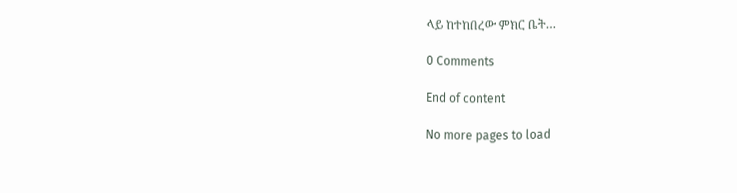ላይ ከተከበረው ምክር ቤት…

0 Comments

End of content

No more pages to load